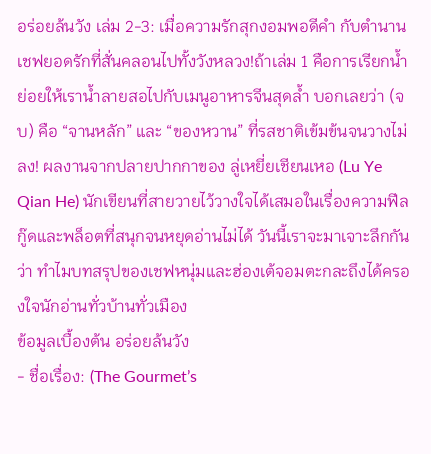อร่อยล้นวัง เล่ม 2-3: เมื่อความรักสุกงอมพอดีคำ กับตำนานเชฟยอดรักที่สั่นคลอนไปทั้งวังหลวง!ถ้าเล่ม 1 คือการเรียกน้ำย่อยให้เราน้ำลายสอไปกับเมนูอาหารจีนสุดล้ำ บอกเลยว่า (จบ) คือ “จานหลัก” และ “ของหวาน” ที่รสชาติเข้มข้นจนวางไม่ลง! ผลงานจากปลายปากกาของ ลู่เหยี่ยเชียนเหอ (Lu Ye Qian He) นักเขียนที่สายวายไว้วางใจได้เสมอในเรื่องความฟีลกู๊ดและพล็อตที่สนุกจนหยุดอ่านไม่ได้ วันนี้เราจะมาเจาะลึกกันว่า ทำไมบทสรุปของเชฟหนุ่มและฮ่องเต้จอมตะกละถึงได้ครองใจนักอ่านทั่วบ้านทั่วเมือง
ข้อมูลเบื้องต้น อร่อยล้นวัง
- ชื่อเรื่อง: (The Gourmet’s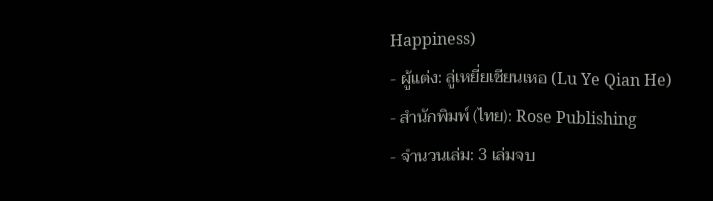Happiness)
- ผู้แต่ง: ลู่เหยี่ยเชียนเหอ (Lu Ye Qian He)
- สำนักพิมพ์ (ไทย): Rose Publishing
- จำนวนเล่ม: 3 เล่มจบ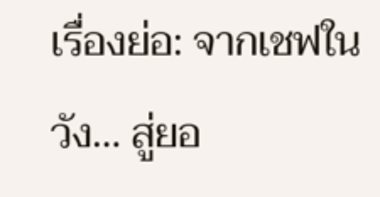เรื่องย่อ: จากเชฟในวัง… สู่ยอ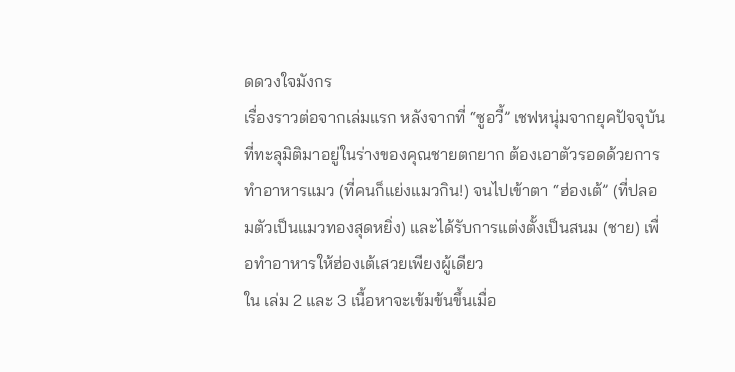ดดวงใจมังกร
เรื่องราวต่อจากเล่มแรก หลังจากที่ “ซูอวี้” เชฟหนุ่มจากยุคปัจจุบันที่ทะลุมิติมาอยู่ในร่างของคุณชายตกยาก ต้องเอาตัวรอดด้วยการทำอาหารแมว (ที่คนก็แย่งแมวกิน!) จนไปเข้าตา “ฮ่องเต้” (ที่ปลอมตัวเป็นแมวทองสุดหยิ่ง) และได้รับการแต่งตั้งเป็นสนม (ชาย) เพื่อทำอาหารให้ฮ่องเต้เสวยเพียงผู้เดียว
ใน เล่ม 2 และ 3 เนื้อหาจะเข้มข้นขึ้นเมื่อ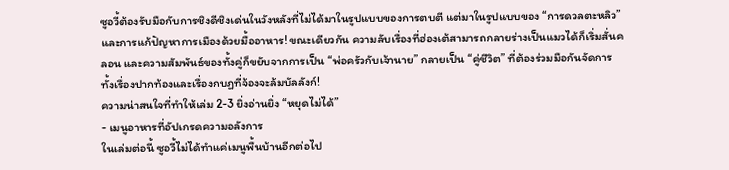ซูอวี้ต้องรับมือกับการชิงดีชิงเด่นในวังหลังที่ไม่ได้มาในรูปแบบของการตบตี แต่มาในรูปแบบของ “การดวลตะหลิว” และการแก้ปัญหาการเมืองด้วยมื้ออาหาร! ขณะเดียวกัน ความลับเรื่องที่ฮ่องเต้สามารถกลายร่างเป็นแมวได้ก็เริ่มสั่นคลอน และความสัมพันธ์ของทั้งคู่ก็ขยับจากการเป็น “พ่อครัวกับเจ้านาย” กลายเป็น “คู่ชีวิต” ที่ต้องร่วมมือกันจัดการทั้งเรื่องปากท้องและเรื่องกบฏที่จ้องจะล้มบัลลังก์!
ความน่าสนใจที่ทำให้เล่ม 2-3 ยิ่งอ่านยิ่ง “หยุดไม่ได้”
- เมนูอาหารที่อัปเกรดความอลังการ
ในเล่มต่อนี้ ซูอวี้ไม่ได้ทำแค่เมนูพื้นบ้านอีกต่อไป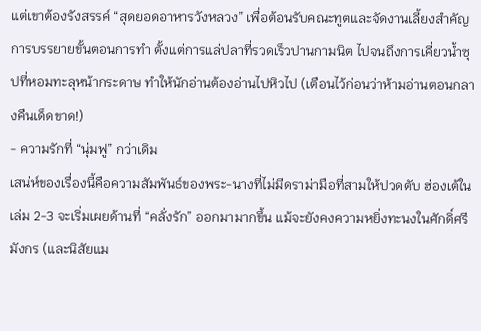แต่เขาต้องรังสรรค์ “สุดยอดอาหารวังหลวง” เพื่อต้อนรับคณะทูตและจัดงานเลี้ยงสำคัญ การบรรยายขั้นตอนการทำ ตั้งแต่การแล่ปลาที่รวดเร็วปานกามนิต ไปจนถึงการเคี่ยวน้ำซุปที่หอมทะลุหน้ากระดาษ ทำให้นักอ่านต้องอ่านไปหิวไป (เตือนไว้ก่อนว่าห้ามอ่านตอนกลางคืนเด็ดขาด!)
- ความรักที่ “นุ่มฟู” กว่าเดิม
เสน่ห์ของเรื่องนี้คือความสัมพันธ์ของพระ-นางที่ไม่มีดราม่ามือที่สามให้ปวดตับ ฮ่องเต้ในเล่ม 2-3 จะเริ่มเผยด้านที่ “คลั่งรัก” ออกมามากขึ้น แม้จะยังคงความหยิ่งทะนงในศักดิ์ศรีมังกร (และนิสัยแม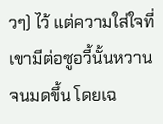วๆ) ไว้ แต่ความใส่ใจที่เขามีต่อซูอวี้นั้นหวานจนมดขึ้น โดยเฉ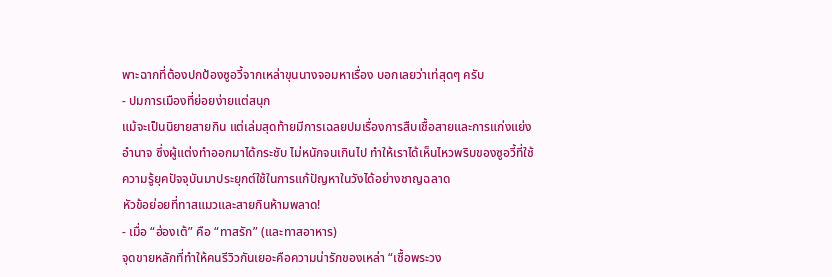พาะฉากที่ต้องปกป้องซูอวี้จากเหล่าขุนนางจอมหาเรื่อง บอกเลยว่าเท่สุดๆ ครับ
- ปมการเมืองที่ย่อยง่ายแต่สนุก
แม้จะเป็นนิยายสายกิน แต่เล่มสุดท้ายมีการเฉลยปมเรื่องการสืบเชื้อสายและการแก่งแย่งอำนาจ ซึ่งผู้แต่งทำออกมาได้กระชับ ไม่หนักจนเกินไป ทำให้เราได้เห็นไหวพริบของซูอวี้ที่ใช้ความรู้ยุคปัจจุบันมาประยุกต์ใช้ในการแก้ปัญหาในวังได้อย่างชาญฉลาด
หัวข้อย่อยที่ทาสแมวและสายกินห้ามพลาด!
- เมื่อ “ฮ่องเต้” คือ “ทาสรัก” (และทาสอาหาร)
จุดขายหลักที่ทำให้คนรีวิวกันเยอะคือความน่ารักของเหล่า “เชื้อพระวง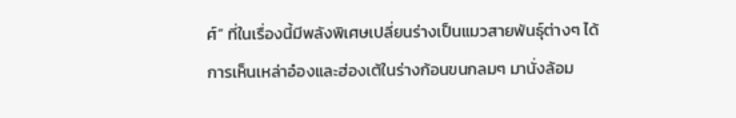ศ์” ที่ในเรื่องนี้มีพลังพิเศษเปลี่ยนร่างเป็นแมวสายพันธุ์ต่างๆ ได้ การเห็นเหล่าอ๋องและฮ่องเต้ในร่างก้อนขนกลมๆ มานั่งล้อม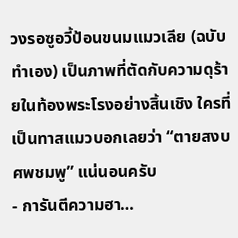วงรอซูอวี้ป้อนขนมแมวเลีย (ฉบับทำเอง) เป็นภาพที่ตัดกับความดุร้ายในท้องพระโรงอย่างสิ้นเชิง ใครที่เป็นทาสแมวบอกเลยว่า “ตายสงบศพชมพู” แน่นอนครับ
- การันตีความฮา…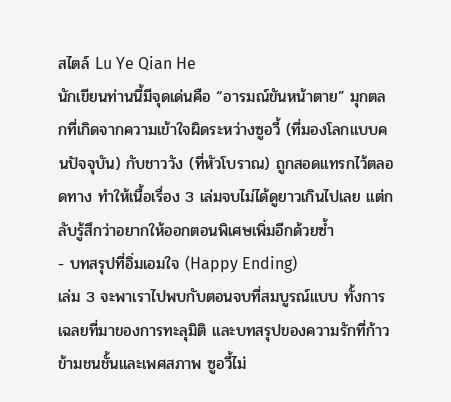สไตล์ Lu Ye Qian He
นักเขียนท่านนี้มีจุดเด่นคือ “อารมณ์ขันหน้าตาย” มุกตลกที่เกิดจากความเข้าใจผิดระหว่างซูอวี้ (ที่มองโลกแบบคนปัจจุบัน) กับชาววัง (ที่หัวโบราณ) ถูกสอดแทรกไว้ตลอดทาง ทำให้เนื้อเรื่อง 3 เล่มจบไม่ได้ดูยาวเกินไปเลย แต่กลับรู้สึกว่าอยากให้ออกตอนพิเศษเพิ่มอีกด้วยซ้ำ
- บทสรุปที่อิ่มเอมใจ (Happy Ending)
เล่ม 3 จะพาเราไปพบกับตอนจบที่สมบูรณ์แบบ ทั้งการเฉลยที่มาของการทะลุมิติ และบทสรุปของความรักที่ก้าวข้ามชนชั้นและเพศสภาพ ซูอวี้ไม่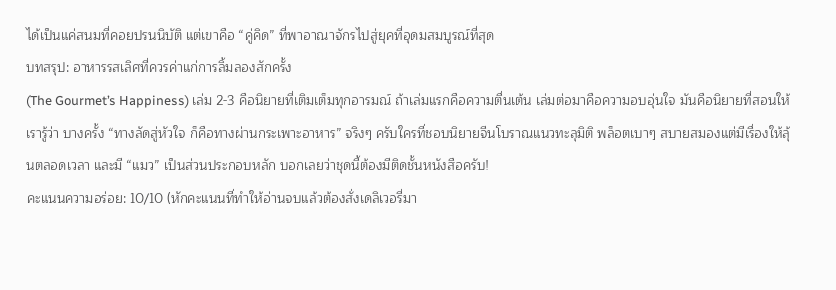ได้เป็นแค่สนมที่คอยปรนนิบัติ แต่เขาคือ “คู่คิด” ที่พาอาณาจักรไปสู่ยุคที่อุดมสมบูรณ์ที่สุด
บทสรุป: อาหารรสเลิศที่ควรค่าแก่การลิ้มลองสักครั้ง
(The Gourmet’s Happiness) เล่ม 2-3 คือนิยายที่เติมเต็มทุกอารมณ์ ถ้าเล่มแรกคือความตื่นเต้น เล่มต่อมาคือความอบอุ่นใจ มันคือนิยายที่สอนให้เรารู้ว่า บางครั้ง “ทางลัดสู่หัวใจ ก็คือทางผ่านกระเพาะอาหาร” จริงๆ ครับใครที่ชอบนิยายจีนโบราณแนวทะลุมิติ พล็อตเบาๆ สบายสมองแต่มีเรื่องให้ลุ้นตลอดเวลา และมี “แมว” เป็นส่วนประกอบหลัก บอกเลยว่าชุดนี้ต้องมีติดชั้นหนังสือครับ!
คะแนนความอร่อย: 10/10 (หักคะแนนที่ทำให้อ่านจบแล้วต้องสั่งเดลิเวอรี่มา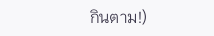กินตาม!)